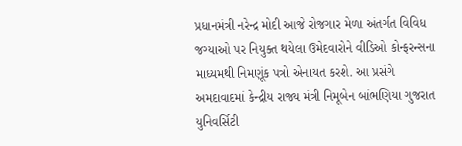પ્રધાનમંત્રી નરેન્દ્ર મોદી આજે રોજગાર મેળા અંતર્ગત વિવિધ જગ્યાઓ પર નિયુક્ત થયેલા ઉમેદવારોને વીડિઓ કોન્ફરન્સના માધ્યમથી નિમણૂંક પત્રો એનાયત કરશે. આ પ્રસંગે અમદાવાદમાં કેન્દ્રીય રાજ્ય મંત્રી નિમૂબેન બાંભણિયા ગુજરાત યુનિવર્સિટી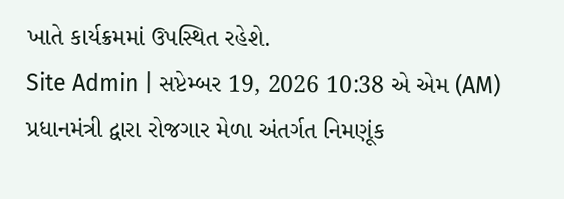ખાતે કાર્યક્રમમાં ઉપસ્થિત રહેશે.
Site Admin | સપ્ટેમ્બર 19, 2026 10:38 એ એમ (AM)
પ્રધાનમંત્રી દ્વારા રોજગાર મેળા અંતર્ગત નિમણૂંક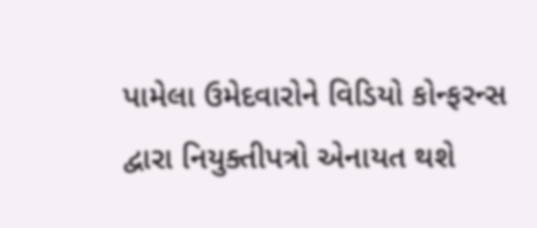પામેલા ઉમેદવારોને વિડિયો કોન્ફરન્સ દ્વારા નિયુક્તીપત્રો એનાયત થશે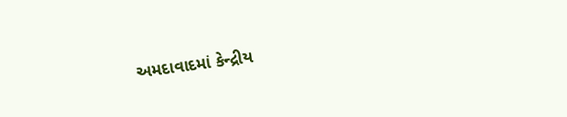અમદાવાદમાં કેન્દ્રીય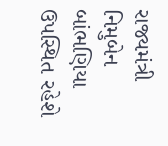રાજ્યમંત્રી નિમુબેન બાંભણિયા ઉપસ્થિત રહેશે